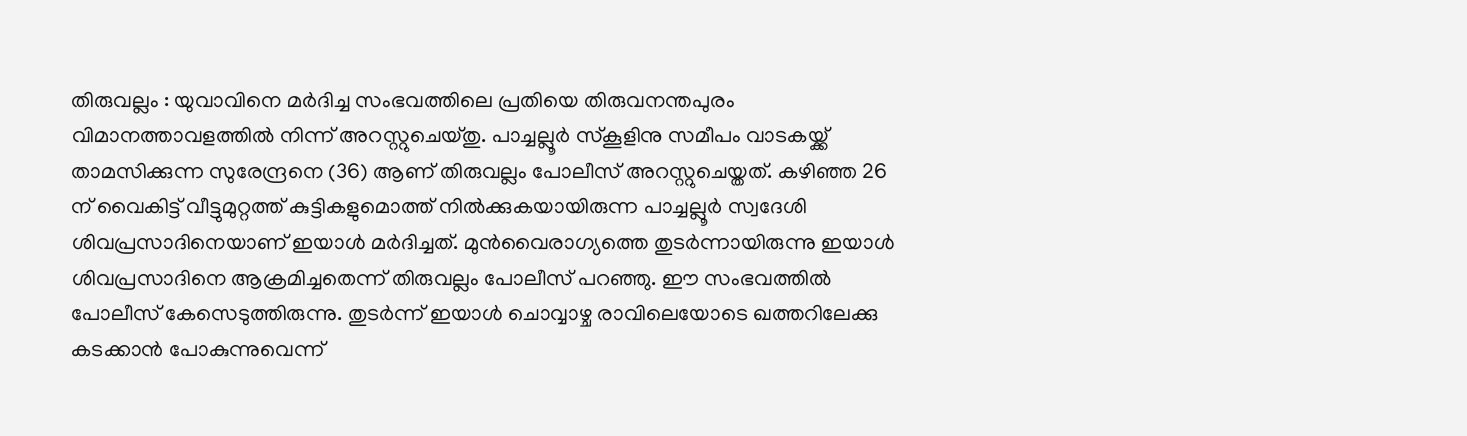തിരുവല്ലം : യുവാവിനെ മർദിച്ച സംഭവത്തിലെ പ്രതിയെ തിരുവനന്തപുരം വിമാനത്താവളത്തിൽ നിന്ന് അറസ്റ്റുചെയ്തു. പാച്ചല്ലൂർ സ്കൂളിനു സമീപം വാടകയ്ക്ക് താമസിക്കുന്ന സുരേന്ദ്രനെ (36) ആണ് തിരുവല്ലം പോലീസ് അറസ്റ്റുചെയ്തത്. കഴിഞ്ഞ 26 ന് വൈകിട്ട് വീട്ടുമുറ്റത്ത് കുട്ടികളുമൊത്ത് നിൽക്കുകയായിരുന്ന പാച്ചല്ലൂർ സ്വദേശി ശിവപ്രസാദിനെയാണ് ഇയാൾ മർദിച്ചത്. മുൻവൈരാഗ്യത്തെ തുടർന്നായിരുന്നു ഇയാൾ ശിവപ്രസാദിനെ ആക്രമിച്ചതെന്ന് തിരുവല്ലം പോലീസ് പറഞ്ഞു. ഈ സംഭവത്തിൽ പോലീസ് കേസെടുത്തിരുന്നു. തുടർന്ന് ഇയാൾ ചൊവ്വാഴ്ച രാവിലെയോടെ ഖത്തറിലേക്കു കടക്കാൻ പോകുന്നുവെന്ന്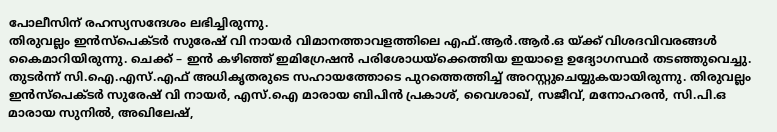പോലീസിന് രഹസ്യസന്ദേശം ലഭിച്ചിരുന്നു.
തിരുവല്ലം ഇൻസ്പെക്ടർ സുരേഷ് വി നായർ വിമാനത്താവളത്തിലെ എഫ്.ആർ.ആർ.ഒ യ്ക്ക് വിശദവിവരങ്ങൾ കൈമാറിയിരുന്നു. ചെക്ക് – ഇൻ കഴിഞ്ഞ് ഇമിഗ്രേഷൻ പരിശോധയ്ക്കെത്തിയ ഇയാളെ ഉദ്യോഗസ്ഥർ തടഞ്ഞുവെച്ചു. തുടർന്ന് സി.ഐ.എസ്.എഫ് അധികൃതരുടെ സഹായത്തോടെ പുറത്തെത്തിച്ച് അറസ്റ്റുചെയ്യുകയായിരുന്നു. തിരുവല്ലം ഇൻസ്പെക്ടർ സുരേഷ് വി നായർ, എസ്.ഐ മാരായ ബിപിൻ പ്രകാശ്, വൈശാഖ്, സജീവ്, മനോഹരൻ, സി.പി.ഒ മാരായ സുനിൽ, അഖിലേഷ്,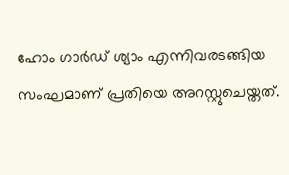ഹോം ഗാർഡ് ശ്യാം എന്നിവരടങ്ങിയ സംഘമാണ് പ്രതിയെ അറസ്റ്റുചെയ്തത്.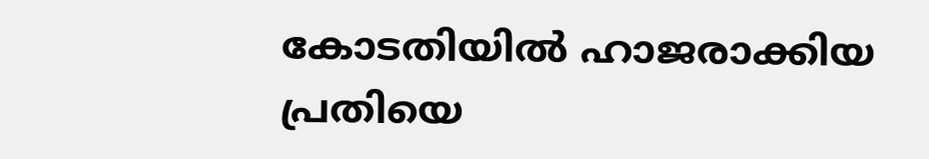കോടതിയിൽ ഹാജരാക്കിയ പ്രതിയെ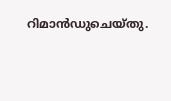റിമാൻഡുചെയ്തു.